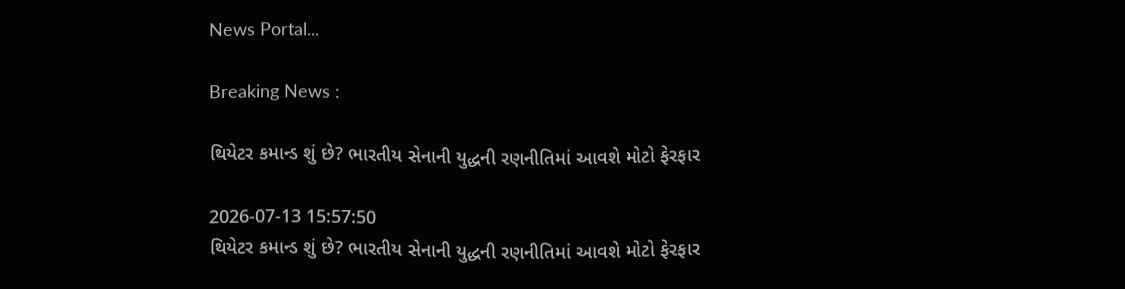News Portal...

Breaking News :

થિયેટર કમાન્ડ શું છે? ભારતીય સેનાની યુદ્ધની રણનીતિમાં આવશે મોટો ફેરફાર

2026-07-13 15:57:50
થિયેટર કમાન્ડ શું છે? ભારતીય સેનાની યુદ્ધની રણનીતિમાં આવશે મોટો ફેરફાર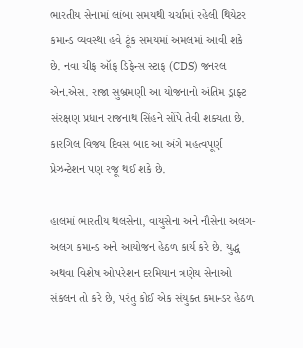ભારતીય સેનામાં લાંબા સમયથી ચર્ચામાં રહેલી થિયેટર કમાન્ડ વ્યવસ્થા હવે ટૂંક સમયમાં અમલમાં આવી શકે છે. નવા ચીફ ઑફ ડિફેન્સ સ્ટાફ (CDS) જનરલ એન.એસ. રાજા સુબ્રમણી આ યોજનાનો અંતિમ ડ્રાફ્ટ સંરક્ષણ પ્રધાન રાજનાથ સિંહને સોંપે તેવી શક્યતા છે. કારગિલ વિજય દિવસ બાદ આ અંગે મહત્વપૂર્ણ પ્રેઝન્ટેશન પણ રજૂ થઈ શકે છે.

હાલમાં ભારતીય થલસેના, વાયુસેના અને નૌસેના અલગ-અલગ કમાન્ડ અને આયોજન હેઠળ કાર્ય કરે છે. યુદ્ધ અથવા વિશેષ ઓપરેશન દરમિયાન ત્રણેય સેનાઓ સંકલન તો કરે છે, પરંતુ કોઈ એક સંયુક્ત કમાન્ડર હેઠળ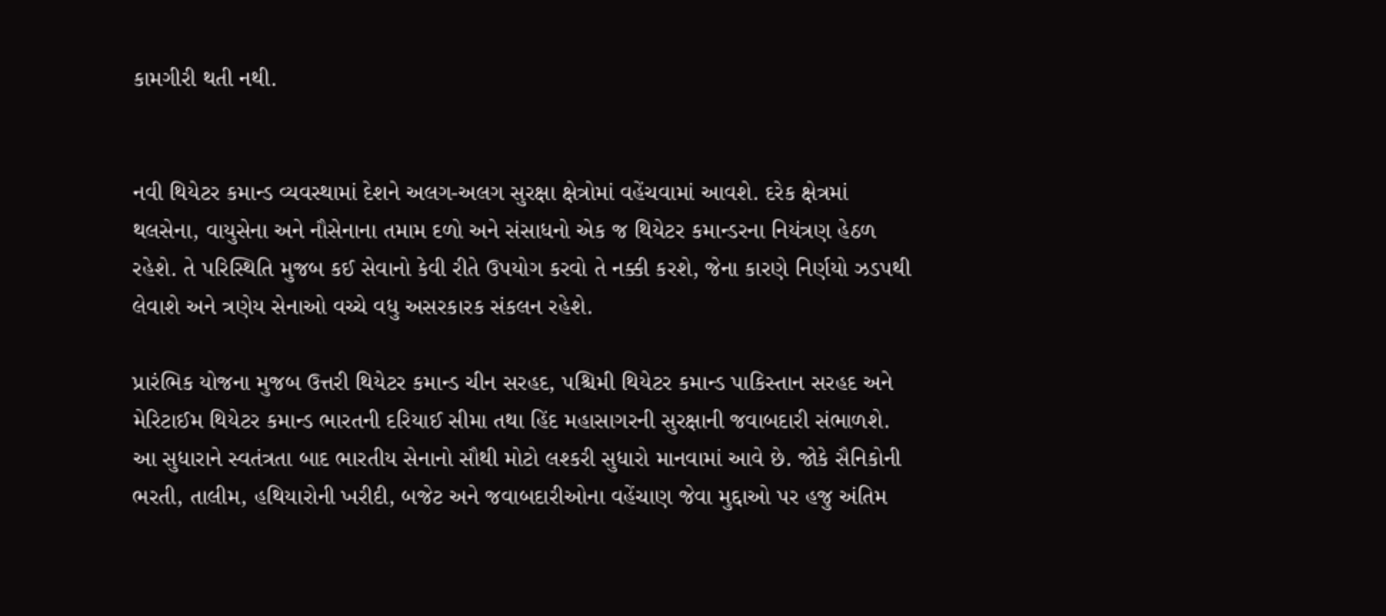કામગીરી થતી નથી.


નવી થિયેટર કમાન્ડ વ્યવસ્થામાં દેશને અલગ-અલગ સુરક્ષા ક્ષેત્રોમાં વહેંચવામાં આવશે. દરેક ક્ષેત્રમાં થલસેના, વાયુસેના અને નૌસેનાના તમામ દળો અને સંસાધનો એક જ થિયેટર કમાન્ડરના નિયંત્રણ હેઠળ રહેશે. તે પરિસ્થિતિ મુજબ કઈ સેવાનો કેવી રીતે ઉપયોગ કરવો તે નક્કી કરશે, જેના કારણે નિર્ણયો ઝડપથી લેવાશે અને ત્રણેય સેનાઓ વચ્ચે વધુ અસરકારક સંકલન રહેશે.

પ્રારંભિક યોજના મુજબ ઉત્તરી થિયેટર કમાન્ડ ચીન સરહદ, પશ્ચિમી થિયેટર કમાન્ડ પાકિસ્તાન સરહદ અને મેરિટાઈમ થિયેટર કમાન્ડ ભારતની દરિયાઈ સીમા તથા હિંદ મહાસાગરની સુરક્ષાની જવાબદારી સંભાળશે.
આ સુધારાને સ્વતંત્રતા બાદ ભારતીય સેનાનો સૌથી મોટો લશ્કરી સુધારો માનવામાં આવે છે. જોકે સૈનિકોની ભરતી, તાલીમ, હથિયારોની ખરીદી, બજેટ અને જવાબદારીઓના વહેંચાણ જેવા મુદ્દાઓ પર હજુ અંતિમ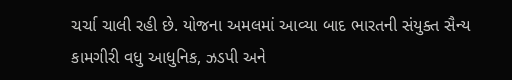ચર્ચા ચાલી રહી છે. યોજના અમલમાં આવ્યા બાદ ભારતની સંયુક્ત સૈન્ય કામગીરી વધુ આધુનિક, ઝડપી અને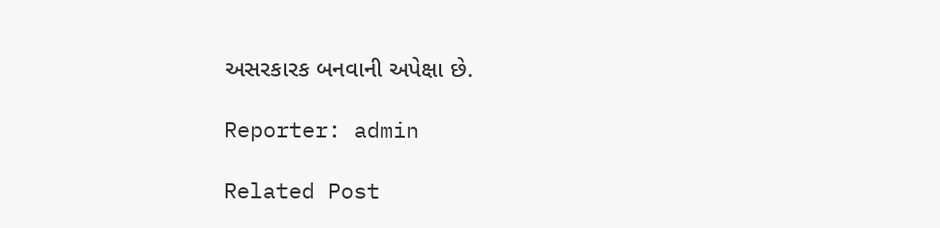અસરકારક બનવાની અપેક્ષા છે.

Reporter: admin

Related Post